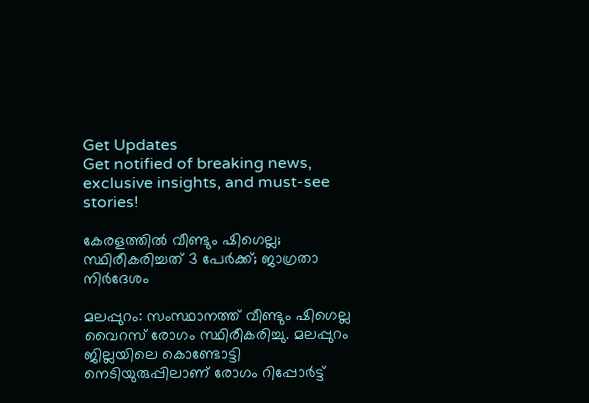Get Updates
Get notified of breaking news, exclusive insights, and must-see stories!

കേരളത്തിൽ വീണ്ടും ഷിഗെല്ല; സ്ഥിരീകരിച്ചത് 3 പേർക്ക്; ജാഗ്രതാ നിര്‍ദേശം

മലപ്പുറം: സംസ്ഥാനത്ത് വീണ്ടും ഷിഗെല്ല വൈറസ് രോഗം സ്ഥിരീകരിച്ചു. മലപ്പുറം ജില്ലയിലെ കൊണ്ടോട്ടി നെടിയുരുപ്പിലാണ് രോഗം റിപ്പോർട്ട്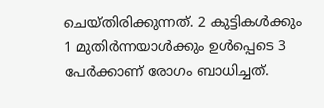ചെയ്തിരിക്കുന്നത്. 2 കുട്ടികൾക്കും 1 മുതിര്‍ന്നയാൾക്കും ഉൾപ്പെടെ 3 പേർക്കാണ് രോഗം ബാധിച്ചത്.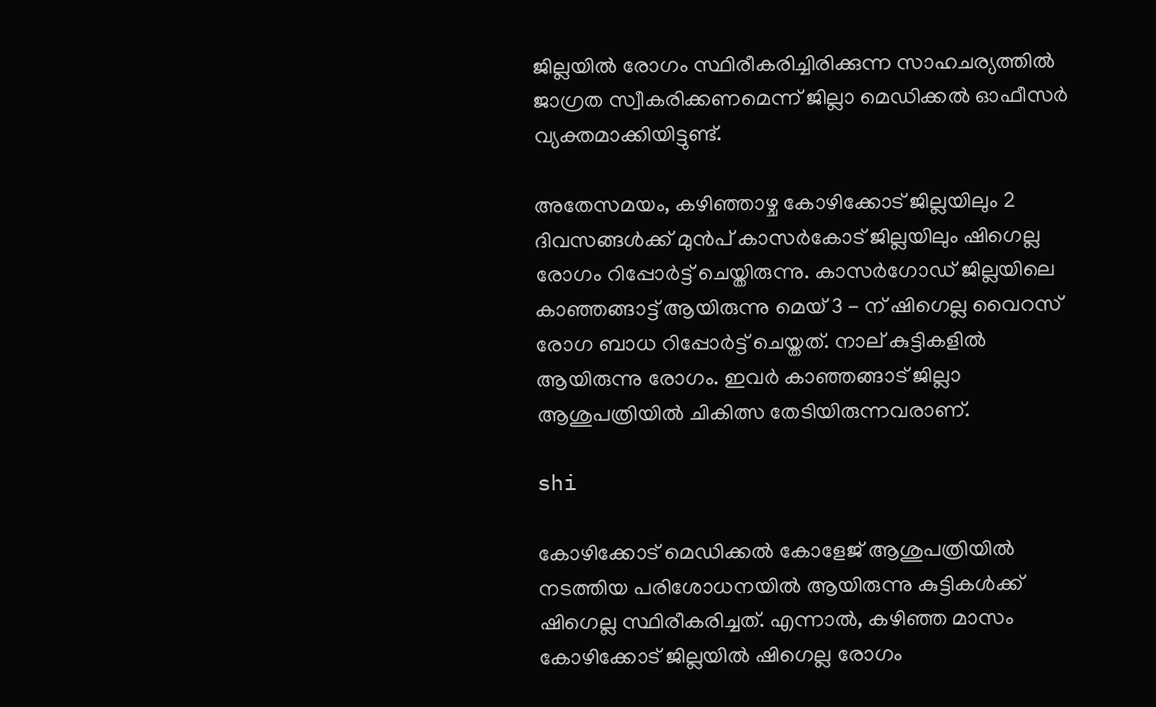ജില്ലയിൽ രോഗം സ്ഥിരീകരിച്ചിരിക്കുന്ന സാഹചര്യത്തിൽ ജാഗ്രത സ്വീകരിക്കണമെന്ന് ജില്ലാ മെഡിക്കല്‍ ഓഫീസര്‍ വ്യക്തമാക്കിയിട്ടുണ്ട്.

അതേസമയം, കഴിഞ്ഞാഴ്ച കോഴിക്കോട് ജില്ലയിലും 2 ദിവസങ്ങൾക്ക് മുൻപ് കാസര്‍കോട് ജില്ലയിലും ഷിഗെല്ല രോഗം റിപ്പോർട്ട് ചെയ്തിരുന്നു. കാസർഗോഡ് ജില്ലയിലെ കാഞ്ഞങ്ങാട്ട് ആയിരുന്നു മെയ് 3 - ന് ഷിഗെല്ല വൈറസ് രോഗ ബാധ റിപ്പോര്‍ട്ട് ചെയ്തത്. നാല് കുട്ടികളിൽ ആയിരുന്നു രോഗം. ഇവർ കാഞ്ഞങ്ങാട് ജില്ലാ ആശുപത്രിയില്‍ ചികിത്സ തേടിയിരുന്നവരാണ്.

shi

കോഴിക്കോട് മെഡിക്കല്‍ കോളേജ് ആശുപത്രിയില്‍ നടത്തിയ പരിശോധനയിൽ ആയിരുന്നു കുട്ടികൾക്ക് ഷിഗെല്ല സ്ഥിരീകരിച്ചത്. എന്നാൽ, കഴിഞ്ഞ മാസം കോഴിക്കോട് ജില്ലയില്‍ ഷിഗെല്ല രോഗം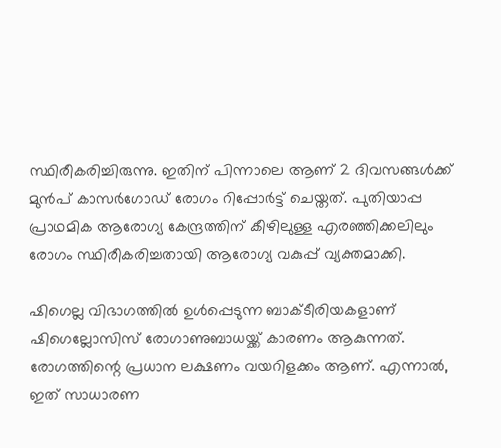സ്ഥിരീകരിച്ചിരുന്നു. ഇതിന് പിന്നാലെ ആണ് 2 ദിവസങ്ങൾക്ക് മുൻപ് കാസർഗോഡ് രോഗം റിപ്പോർട്ട് ചെയ്തത്. പുതിയാപ്പ പ്രാഥമിക ആരോഗ്യ കേന്ദ്രത്തിന് കീഴിലുള്ള എരഞ്ഞിക്കലിലും രോഗം സ്ഥിരീകരിച്ചതായി ആരോഗ്യ വകുപ്പ് വ്യക്തമാക്കി.

ഷിഗെല്ല വിഭാഗത്തിൽ ഉൾപ്പെടുന്ന ബാക്ടീരിയകളാണ് ഷിഗെല്ലോസിസ് രോഗാണുബാധയ്ക്ക് കാരണം ആകുന്നത്. രോഗത്തിന്റെ പ്രധാന ലക്ഷണം വയറിളക്കം ആണ്. എന്നാൽ, ഇത് സാധാരണ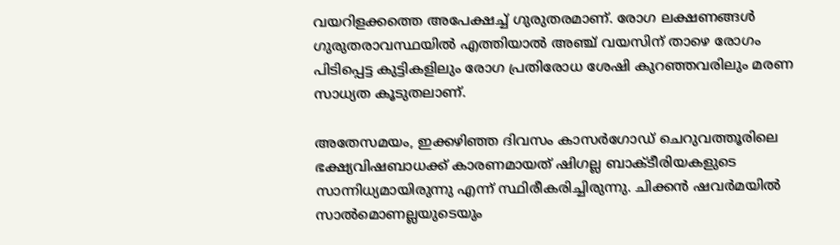വയറിളക്കത്തെ അപേക്ഷച്ച് ഗുരുതരമാണ്. രോഗ ലക്ഷണങ്ങൾ ഗുരുതരാവസ്ഥയിൽ എത്തിയാൽ അഞ്ച് വയസിന് താഴെ രോഗം പിടിപ്പെട്ട കുട്ടികളിലും രോഗ പ്രതിരോധ ശേഷി കുറഞ്ഞവരിലും മരണ സാധ്യത കൂടുതലാണ്.

അതേസമയം, ഇക്കഴിഞ്ഞ ദിവസം കാസര്‍ഗോഡ് ചെറുവത്തൂരിലെ ഭക്ഷ്യവിഷബാധക്ക് കാരണമായത് ഷിഗല്ല ബാക്ടീരിയകളുടെ സാന്നിധ്യമായിരുന്നു എന്ന് സ്ഥിരീകരിച്ചിരുന്നു. ചിക്കന്‍ ഷവര്‍മയില്‍ സാല്‍മൊണല്ലയുടെയും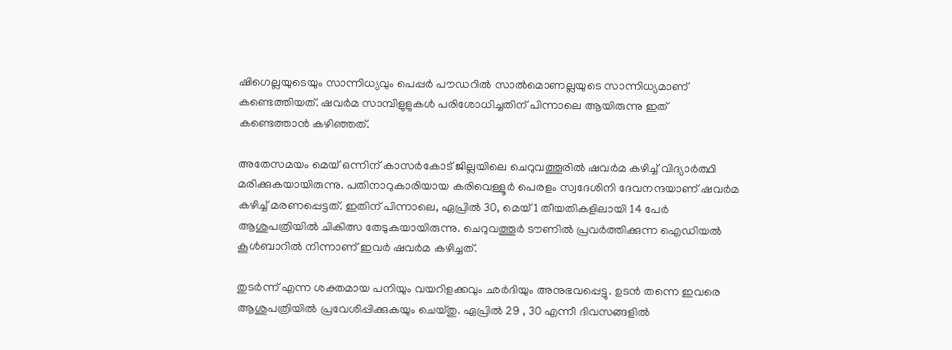ഷിഗെല്ലയുടെയും സാന്നിധ്യവും പെപ്പര്‍ പൗഡറില്‍ സാല്‍മൊണല്ലയുടെ സാന്നിധ്യമാണ് കണ്ടെത്തിയത്. ഷവര്‍മ സാമ്പിളുളുകൾ പരിശോധിച്ചതിന് പിന്നാലെ ആയിരുന്നു ഇത് കണ്ടെത്താൻ കഴിഞ്ഞത്.

അതേസമയം മെയ് ഒന്നിന് കാസര്‍കോട് ജില്ലയിലെ ചെറുവത്തൂരില്‍ ഷവർമ കഴിച്ച് വിദ്യാർത്ഥി മരിക്കുകയായിരുന്നു. പതിനാറുകാരിയായ കരിവെള്ളൂര്‍ പെരളം സ്വദേശിനി ദേവനന്ദയാണ് ഷവർമ കഴിച്ച് മരണപ്പെട്ടത്. ഇതിന് പിന്നാലെ, ഏപ്രിൽ 30, മെയ് 1 തീയതികളിലായി 14 പേർ ആശുപത്രിയിൽ ചികിത്സ തേടുകയായിരുന്നു. ചെറുവത്തൂര്‍ ടൗണില്‍ പ്രവർത്തിക്കുന്ന ഐഡിയല്‍ കൂള്‍ബാറില്‍ നിന്നാണ് ഇവർ ഷവർമ കഴിച്ചത്.

തുടർന്ന് എന്ന ശക്തമായ പനിയും വയറിളക്കവും ഛര്‍ദിയും അനുഭവപ്പെട്ടു. ഉടൻ തന്നെ ഇവരെ ആശുപത്രിയിൽ പ്രവേശിപ്പിക്കുകയും ചെയ്തു. ഏപ്രിൽ 29 , 30 എന്നീ ദിവസങ്ങളിൽ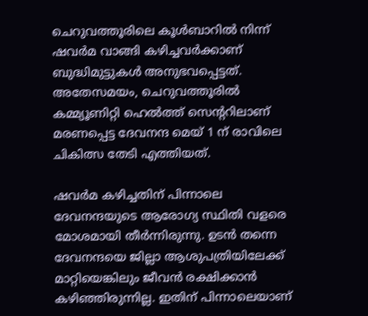ചെറുവത്തൂരിലെ കൂൾബാറിൽ നിന്ന് ഷവർമ വാങ്ങി കഴിച്ചവർക്കാണ് ബുദ്ധിമുട്ടുകൾ അനുഭവപ്പെട്ടത്. അതേസമയം, ചെറുവത്തൂരിൽ കമ്മ്യൂണിറ്റി ഹെൽത്ത് സെന്ററിലാണ് മരണപ്പെട്ട ദേവനന്ദ മെയ് 1 ന് രാവിലെ ചികിത്സ തേടി എത്തിയത്.

ഷവർമ കഴിച്ചതിന് പിന്നാലെ ദേവനന്ദയുടെ ആരോഗ്യ സ്ഥിതി വളരെ മോശമായി തീർന്നിരുന്നു. ഉടൻ തന്നെ ദേവനന്ദയെ ജില്ലാ ആശുപത്രിയിലേക്ക് മാറ്റിയെങ്കിലും ജീവൻ രക്ഷിക്കാൻ കഴിഞ്ഞിരുന്നില്ല. ഇതിന് പിന്നാലെയാണ്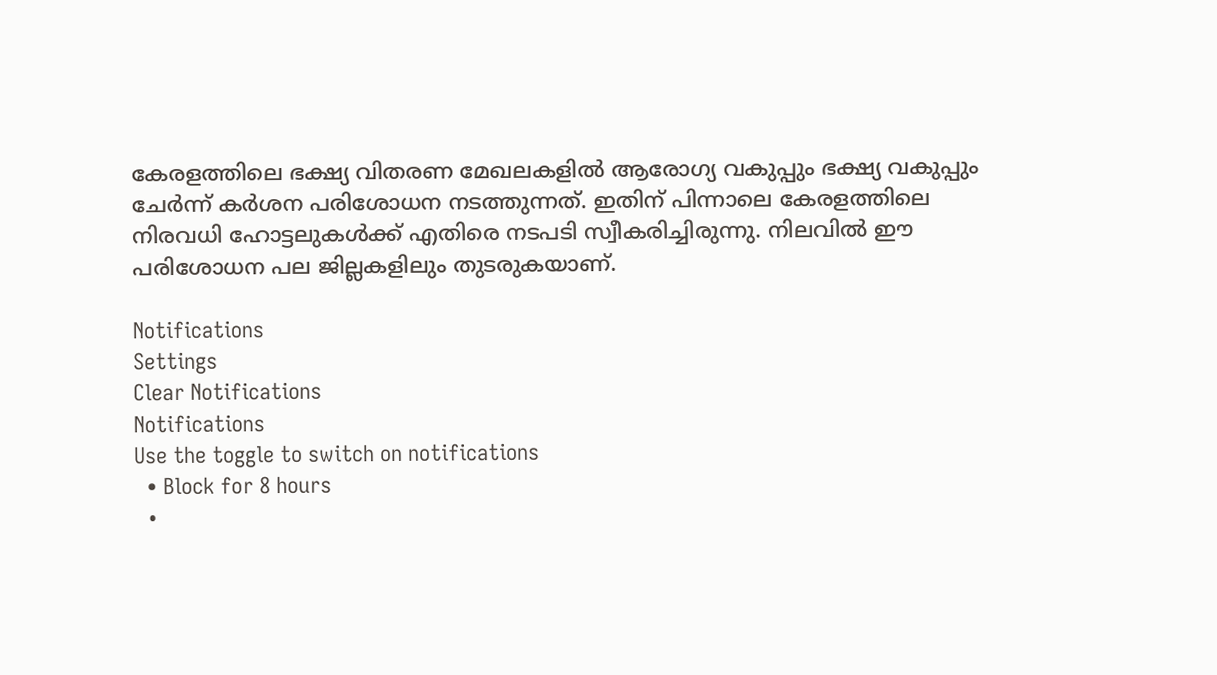കേരളത്തിലെ ഭക്ഷ്യ വിതരണ മേഖലകളിൽ ആരോഗ്യ വകുപ്പും ഭക്ഷ്യ വകുപ്പും ചേർന്ന് കർശന പരിശോധന നടത്തുന്നത്. ഇതിന് പിന്നാലെ കേരളത്തിലെ നിരവധി ഹോട്ടലുകൾക്ക് എതിരെ നടപടി സ്വീകരിച്ചിരുന്നു. നിലവിൽ ഈ പരിശോധന പല ജില്ലകളിലും തുടരുകയാണ്.

Notifications
Settings
Clear Notifications
Notifications
Use the toggle to switch on notifications
  • Block for 8 hours
  •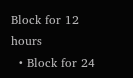Block for 12 hours
  • Block for 24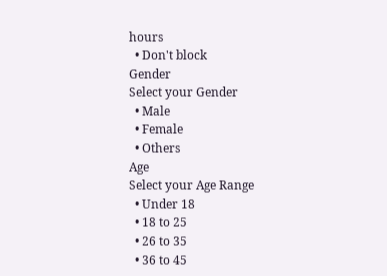hours
  • Don't block
Gender
Select your Gender
  • Male
  • Female
  • Others
Age
Select your Age Range
  • Under 18
  • 18 to 25
  • 26 to 35
  • 36 to 45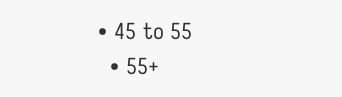• 45 to 55
  • 55+